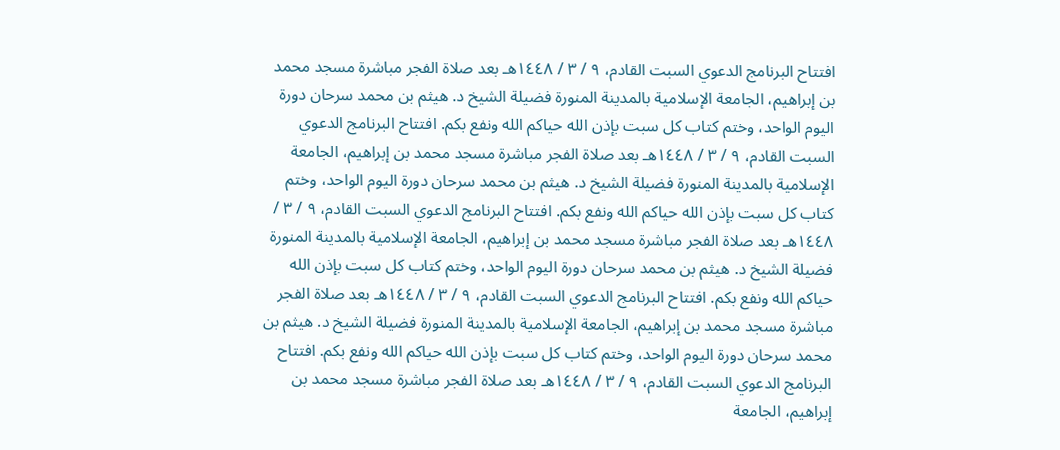افتتاح البرنامج الدعوي السبت القادم، ٩ / ٣ / ١٤٤٨هـ بعد صلاة الفجر مباشرة مسجد محمد بن إبراهيم، الجامعة الإسلامية بالمدينة المنورة فضيلة الشيخ د. هيثم بن محمد سرحان دورة اليوم الواحد، وختم كتاب كل سبت بإذن الله حياكم الله ونفع بكم. افتتاح البرنامج الدعوي السبت القادم، ٩ / ٣ / ١٤٤٨هـ بعد صلاة الفجر مباشرة مسجد محمد بن إبراهيم، الجامعة الإسلامية بالمدينة المنورة فضيلة الشيخ د. هيثم بن محمد سرحان دورة اليوم الواحد، وختم كتاب كل سبت بإذن الله حياكم الله ونفع بكم. افتتاح البرنامج الدعوي السبت القادم، ٩ / ٣ / ١٤٤٨هـ بعد صلاة الفجر مباشرة مسجد محمد بن إبراهيم، الجامعة الإسلامية بالمدينة المنورة فضيلة الشيخ د. هيثم بن محمد سرحان دورة اليوم الواحد، وختم كتاب كل سبت بإذن الله حياكم الله ونفع بكم. افتتاح البرنامج الدعوي السبت القادم، ٩ / ٣ / ١٤٤٨هـ بعد صلاة الفجر مباشرة مسجد محمد بن إبراهيم، الجامعة الإسلامية بالمدينة المنورة فضيلة الشيخ د. هيثم بن محمد سرحان دورة اليوم الواحد، وختم كتاب كل سبت بإذن الله حياكم الله ونفع بكم. افتتاح البرنامج الدعوي السبت القادم، ٩ / ٣ / ١٤٤٨هـ بعد صلاة الفجر مباشرة مسجد محمد بن إبراهيم، الجامعة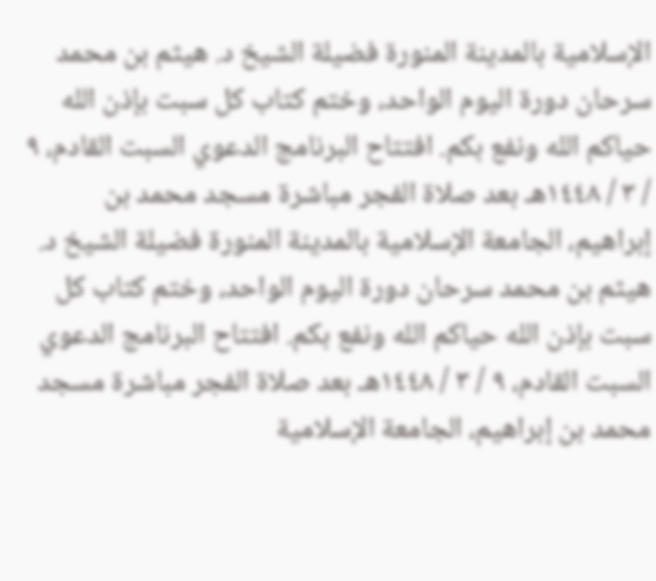الإسلامية بالمدينة المنورة فضيلة الشيخ د. هيثم بن محمد سرحان دورة اليوم الواحد، وختم كتاب كل سبت بإذن الله حياكم الله ونفع بكم. افتتاح البرنامج الدعوي السبت القادم، ٩ / ٣ / ١٤٤٨هـ بعد صلاة الفجر مباشرة مسجد محمد بن إبراهيم، الجامعة الإسلامية بالمدينة المنورة فضيلة الشيخ د. هيثم بن محمد سرحان دورة اليوم الواحد، وختم كتاب كل سبت بإذن الله حياكم الله ونفع بكم. افتتاح البرنامج الدعوي السبت القادم، ٩ / ٣ / ١٤٤٨هـ بعد صلاة الفجر مباشرة مسجد محمد بن إبراهيم، الجامعة الإسلامية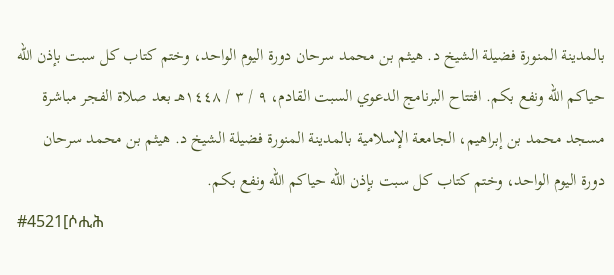بالمدينة المنورة فضيلة الشيخ د. هيثم بن محمد سرحان دورة اليوم الواحد، وختم كتاب كل سبت بإذن الله حياكم الله ونفع بكم. افتتاح البرنامج الدعوي السبت القادم، ٩ / ٣ / ١٤٤٨هـ بعد صلاة الفجر مباشرة مسجد محمد بن إبراهيم، الجامعة الإسلامية بالمدينة المنورة فضيلة الشيخ د. هيثم بن محمد سرحان دورة اليوم الواحد، وختم كتاب كل سبت بإذن الله حياكم الله ونفع بكم.
#4521[ሶሒሕ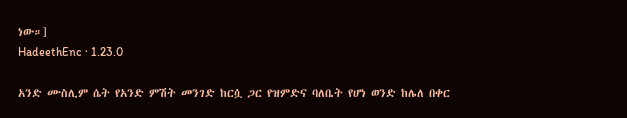ነው።]
HadeethEnc · 1.23.0

አንድ ሙስሊም ሴት የአንድ ምሽት መንገድ ከርሷ ጋር የዝምድና ባለቤት የሆነ ወንድ ከሌለ በቀር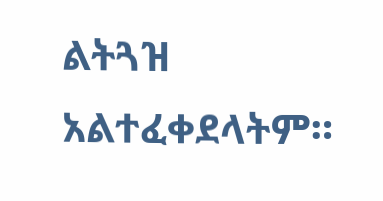ልትጓዝ አልተፈቀደላትም።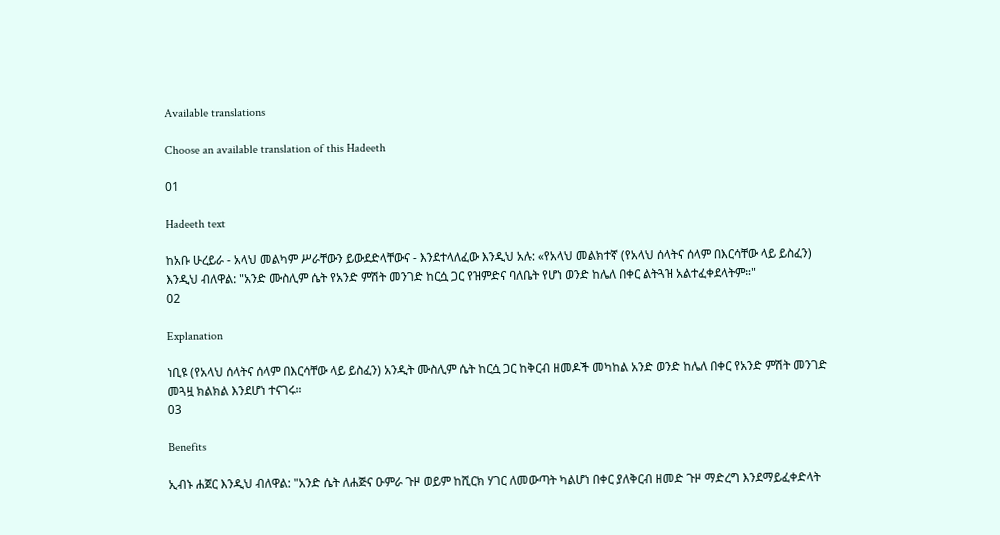Available translations

Choose an available translation of this Hadeeth

01

Hadeeth text

ከአቡ ሁረይራ - አላህ መልካም ሥራቸውን ይውደድላቸውና - እንደተላለፈው እንዲህ አሉ: «የአላህ መልክተኛ (የአላህ ሰላትና ሰላም በእርሳቸው ላይ ይስፈን) እንዲህ ብለዋል: "አንድ ሙስሊም ሴት የአንድ ምሽት መንገድ ከርሷ ጋር የዝምድና ባለቤት የሆነ ወንድ ከሌለ በቀር ልትጓዝ አልተፈቀደላትም።"
02

Explanation

ነቢዩ (የአላህ ሰላትና ሰላም በእርሳቸው ላይ ይስፈን) አንዲት ሙስሊም ሴት ከርሷ ጋር ከቅርብ ዘመዶች መካከል አንድ ወንድ ከሌለ በቀር የአንድ ምሽት መንገድ መጓዟ ክልክል እንደሆነ ተናገሩ።
03

Benefits

ኢብኑ ሐጀር እንዲህ ብለዋል: "አንድ ሴት ለሐጅና ዑምራ ጉዞ ወይም ከሺርክ ሃገር ለመውጣት ካልሆነ በቀር ያለቅርብ ዘመድ ጉዞ ማድረግ እንደማይፈቀድላት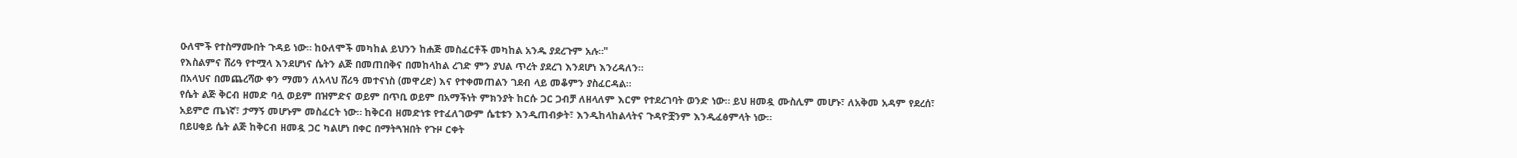ዑለሞች የተስማሙበት ጉዳይ ነው። ከዑለሞች መካከል ይህንን ከሐጅ መስፈርቶች መካከል አንዱ ያደረጉም አሉ።"
የእስልምና ሸሪዓ የተሟላ እንደሆነና ሴትን ልጅ በመጠበቅና በመከላከል ረገድ ምን ያህል ጥረት ያደረገ እንደሆነ እንረዳለን።
በአላህና በመጨረሻው ቀን ማመን ለአላህ ሸሪዓ መተናነስ (መዋረድ) እና የተቀመጠልን ገደብ ላይ መቆምን ያስፈርዳል።
የሴት ልጅ ቅርብ ዘመድ ባሏ ወይም በዝምድና ወይም በጥቢ ወይም በአማችነት ምክንያት ከርሱ ጋር ጋብቻ ለዘላለም እርም የተደረገባት ወንድ ነው። ይህ ዘመዷ ሙስሊም መሆኑ፣ ለአቅመ አዳም የደረሰ፣ አይምሮ ጤነኛ፣ ታማኝ መሆኑም መስፈርት ነው። ከቅርብ ዘመድነቱ የተፈለገውም ሴቲቱን እንዲጠብቃት፣ እንዲከላከልላትና ጉዳዮቿንም እንዲፈፅምላት ነው።
በይሀቂይ ሴት ልጅ ከቅርብ ዘመዷ ጋር ካልሆነ በቀር በማትጓዝበት የጉዞ ርቀት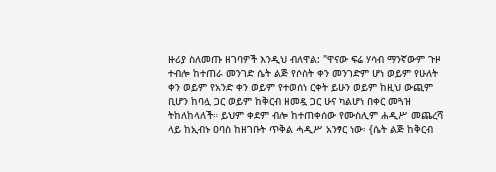ዙሪያ ስለመጡ ዘገባዎች እንዲህ ብለዋል: "ዋናው ፍሬ ሃሳብ ማንኛውም ጉዞ ተብሎ ከተጠራ መንገድ ሴት ልጅ የሶስት ቀን መንገድም ሆነ ወይም የሁለት ቀን ወይም የአንድ ቀን ወይም የተወሰነ ርቀት ይሁን ወይም ከዚህ ውጪም ቢሆን ከባሏ ጋር ወይም ከቅርብ ዘመዷ ጋር ሁና ካልሆነ በቀር መጓዝ ትከለከላለች። ይህም ቀደም ብሎ ከተጠቀሰው የሙስሊም ሐዲሥ መጨረሻ ላይ ከኢብኑ ዐባስ ከዘገቡት ጥቅል ሓዲሥ አንፃር ነው፡ {ሴት ልጅ ከቅርብ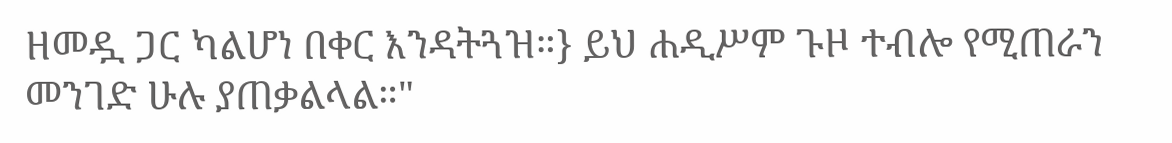ዘመዷ ጋር ካልሆነ በቀር እንዳትጓዝ።} ይህ ሐዲሥም ጉዞ ተብሎ የሚጠራን መንገድ ሁሉ ያጠቃልላል።"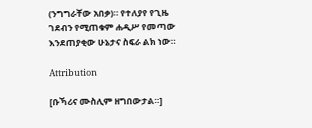(ንግግራቸው አበቃ)። የተለያየ የጊዜ ገደብን የሚጠቁም ሐዲሥ የመጣው እንደጠያቂው ሁኔታና ስፍራ ልክ ነው።

Attribution

[ቡኻሪና ሙስሊም ዘግበውታል።]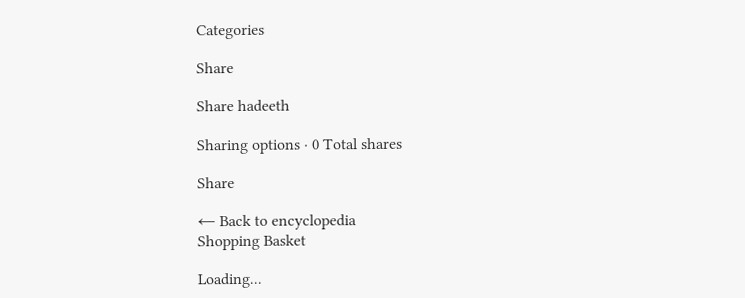Categories

Share

Share hadeeth

Sharing options · 0 Total shares

Share

← Back to encyclopedia
Shopping Basket

Loading...